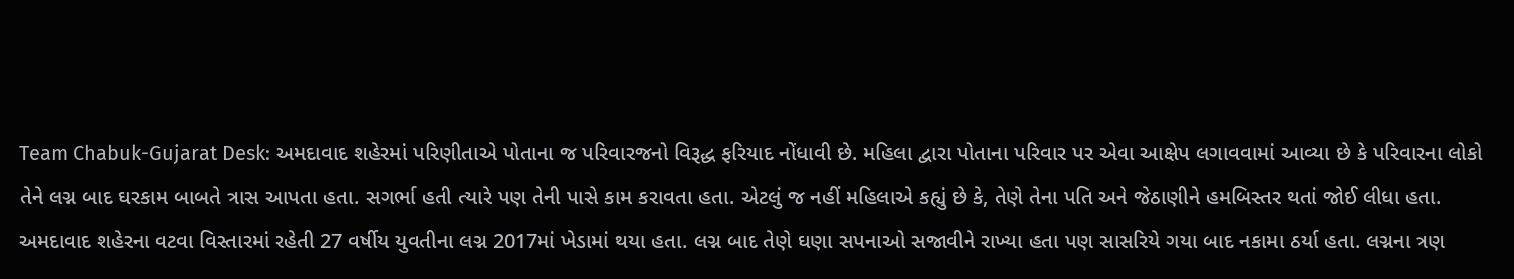Team Chabuk-Gujarat Desk: અમદાવાદ શહેરમાં પરિણીતાએ પોતાના જ પરિવારજનો વિરૂદ્ધ ફરિયાદ નોંધાવી છે. મહિલા દ્વારા પોતાના પરિવાર પર એવા આક્ષેપ લગાવવામાં આવ્યા છે કે પરિવારના લોકો તેને લગ્ન બાદ ઘરકામ બાબતે ત્રાસ આપતા હતા. સગર્ભા હતી ત્યારે પણ તેની પાસે કામ કરાવતા હતા. એટલું જ નહીં મહિલાએ કહ્યું છે કે, તેણે તેના પતિ અને જેઠાણીને હમબિસ્તર થતાં જોઈ લીધા હતા.
અમદાવાદ શહેરના વટવા વિસ્તારમાં રહેતી 27 વર્ષીય યુવતીના લગ્ન 2017માં ખેડામાં થયા હતા. લગ્ન બાદ તેણે ઘણા સપનાઓ સજાવીને રાખ્યા હતા પણ સાસરિયે ગયા બાદ નકામા ઠર્યા હતા. લગ્નના ત્રણ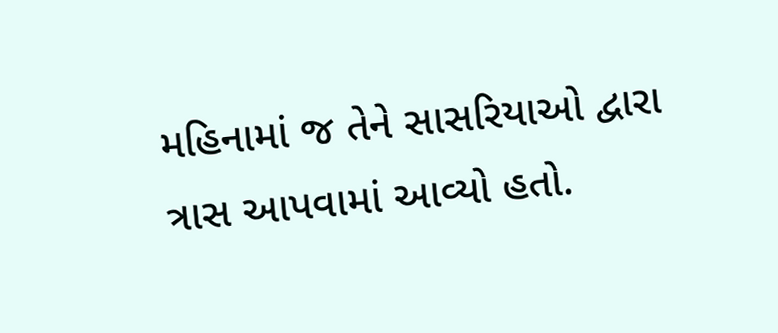મહિનામાં જ તેને સાસરિયાઓ દ્વારા ત્રાસ આપવામાં આવ્યો હતો.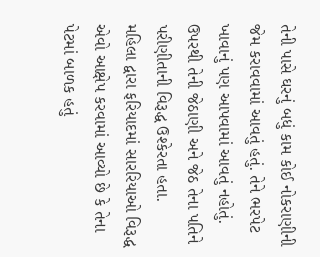તેની પાસે ઘરનું બધું કામ કોઈ નોકરાણીની જેમ કરાવવામાં આવતું હતું. તેને ભરપેટ ખાવાનું પણ આપવામાં આવતું નહોતું. ઉપરથી તેની જેઠાણી અને જેઠ તેના પતિને પરીણીતાની વિરૂદ્ધ ઉશ્કેરતા હતા.
મહિલા દ્વારા ફરિયાદમાં સારરિયાઓ વિરૂદ્ધ એવો આક્ષેપ કરવામાં આવ્યો છે કે તેના પેટમાં બાળક હતું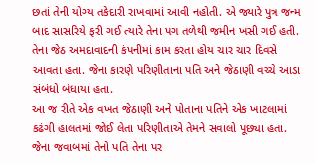છતાં તેની યોગ્ય તકેદારી રાખવામાં આવી નહોતી. એ જ્યારે પુત્ર જન્મ બાદ સાસરિયે ફરી ગઈ ત્યારે તેના પગ તળેથી જમીન ખસી ગઈ હતી. તેના જેઠ અમદાવાદની કંપનીમાં કામ કરતા હોય ચાર ચાર દિવસે આવતા હતા. જેના કારણે પરિણીતાના પતિ અને જેઠાણી વચ્ચે આડા સંબંધો બંધાયા હતા.
આ જ રીતે એક વખત જેઠાણી અને પોતાના પતિને એક ખાટલામાં કઢંગી હાલતમાં જોઈ લેતા પરિણીતાએ તેમને સવાલો પૂછ્યા હતા. જેના જવાબમાં તેનો પતિ તેના પર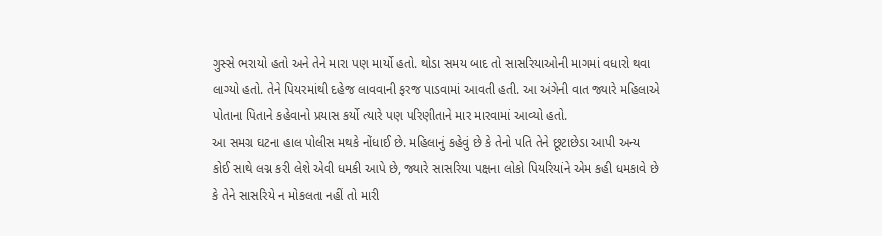ગુસ્સે ભરાયો હતો અને તેને મારા પણ માર્યો હતો. થોડા સમય બાદ તો સાસરિયાઓની માગમાં વધારો થવા લાગ્યો હતો. તેને પિયરમાંથી દહેજ લાવવાની ફરજ પાડવામાં આવતી હતી. આ અંગેની વાત જ્યારે મહિલાએ પોતાના પિતાને કહેવાનો પ્રયાસ કર્યો ત્યારે પણ પરિણીતાને માર મારવામાં આવ્યો હતો.
આ સમગ્ર ઘટના હાલ પોલીસ મથકે નોંધાઈ છે. મહિલાનું કહેવું છે કે તેનો પતિ તેને છૂટાછેડા આપી અન્ય કોઈ સાથે લગ્ન કરી લેશે એવી ધમકી આપે છે, જ્યારે સાસરિયા પક્ષના લોકો પિયરિયાંને એમ કહી ધમકાવે છે કે તેને સાસરિયે ન મોકલતા નહીં તો મારી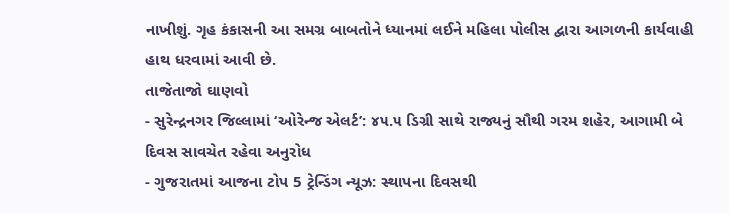નાખીશું. ગૃહ કંકાસની આ સમગ્ર બાબતોને ધ્યાનમાં લઈને મહિલા પોલીસ દ્વારા આગળની કાર્યવાહી હાથ ધરવામાં આવી છે.
તાજેતાજો ઘાણવો
- સુરેન્દ્રનગર જિલ્લામાં ‘ઓરેન્જ એલર્ટ’: ૪૫.૫ ડિગ્રી સાથે રાજ્યનું સૌથી ગરમ શહેર, આગામી બે દિવસ સાવચેત રહેવા અનુરોધ
- ગુજરાતમાં આજના ટોપ 5 ટ્રેન્ડિંગ ન્યૂઝ: સ્થાપના દિવસથી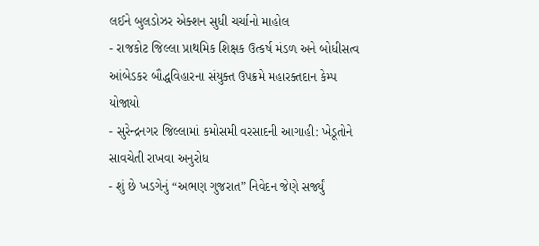લઈને બુલડોઝર એક્શન સુધી ચર્ચાનો માહોલ
- રાજકોટ જિલ્લા પ્રાથમિક શિક્ષક ઉત્કર્ષ મંડળ અને બોધીસત્વ આંબેડકર બૌદ્ધવિહારના સંયુક્ત ઉપક્રમે મહારક્તદાન કેમ્પ યોજાયો
- સુરેન્દ્રનગર જિલ્લામાં કમોસમી વરસાદની આગાહી: ખેડૂતોને સાવચેતી રાખવા અનુરોધ
- શું છે ખડગેનું “અભણ ગુજરાત” નિવેદન જેણે સર્જ્યું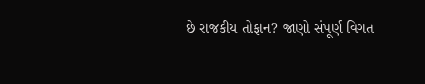છે રાજકીય તોફાન? જાણો સંપૂર્ણ વિગત